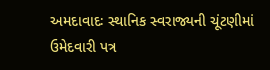અમદાવાદઃ સ્થાનિક સ્વરાજ્યની ચૂંટણીમાં ઉમેદવારી પત્ર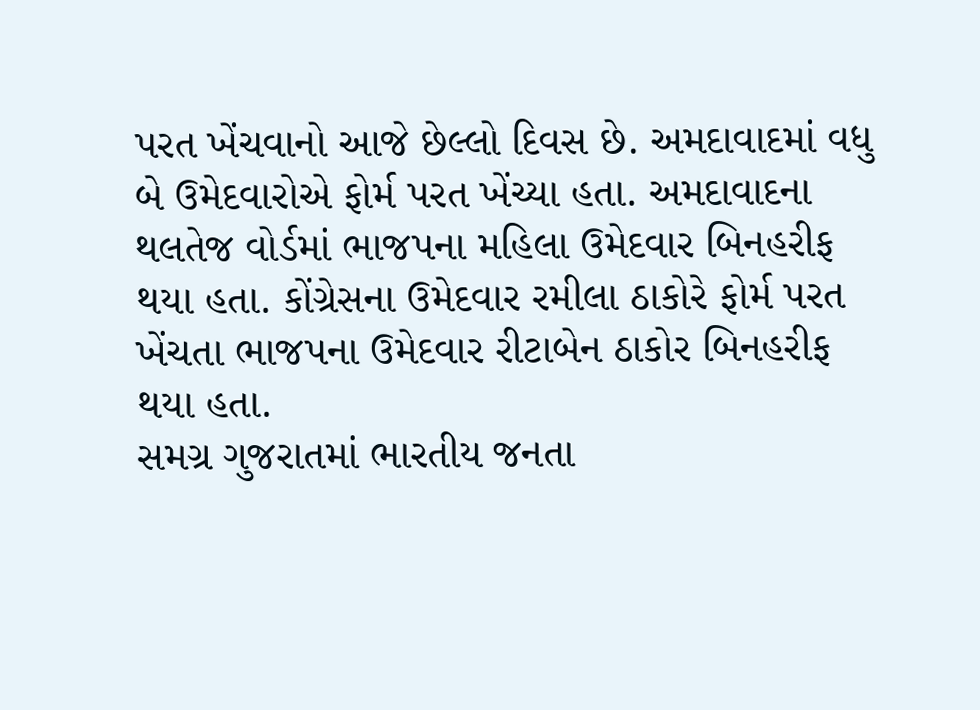પરત ખેંચવાનો આજે છેલ્લો દિવસ છે. અમદાવાદમાં વધુ બે ઉમેદવારોએ ફોર્મ પરત ખેંચ્યા હતા. અમદાવાદના થલતેજ વોર્ડમાં ભાજપના મહિલા ઉમેદવાર બિનહરીફ થયા હતા. કોંગ્રેસના ઉમેદવાર રમીલા ઠાકોરે ફોર્મ પરત ખેંચતા ભાજપના ઉમેદવાર રીટાબેન ઠાકોર બિનહરીફ થયા હતા.
સમગ્ર ગુજરાતમાં ભારતીય જનતા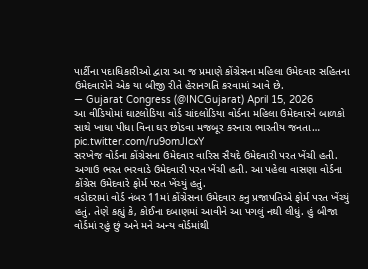પાર્ટીના પદાધિકારીઓ દ્વારા આ જ પ્રમાણે કોંગ્રેસના મહિલા ઉમેદવાર સહિતના ઉમેદવારોને એક યા બીજી રીતે હેરાનગતિ કરવામાં આવે છે.
— Gujarat Congress (@INCGujarat) April 15, 2026
આ વીડિયોમાં ઘાટલોડિયા વોર્ડ ચાંદલોડિયા વોર્ડના મહિલા ઉમેદવારને બાળકો સાથે ખાધા પીધા વિના ઘર છોડવા મજબૂર કરનારા ભારતીય જનતા… pic.twitter.com/ru9omJIcxY
સરખેજ વોર્ડના કોંગ્રેસના ઉમેદવાર વારિસ સૈયદે ઉમેદવારી પરત ખેંચી હતી. અગાઉ ભરત ભરવાડે ઉમેદવારી પરત ખેંચી હતી. આ પહેલા વાસણા વોર્ડના કોંગ્રેસ ઉમેદવારે ફોર્મ પરત ખેંચ્યું હતું.
વડોદરામાં વોર્ડ નંબર 11માં કોંગ્રેસના ઉમેદવાર કનુ પ્રજાપતિએ ફોર્મ પરત ખેંચ્યું હતું. તેણે કહ્યું કે, કોઈના દબાણમાં આવીને આ પગલું નથી લીધું. હું બીજા વોર્ડમાં રહું છું અને મને અન્ય વોર્ડમાંથી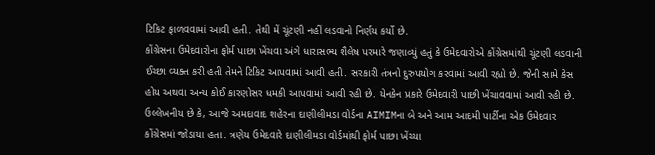ટિકિટ ફાળવવામાં આવી હતી. તેથી મેં ચૂંટણી નહીં લડવાનો નિર્ણય કર્યો છે.
કોંગ્રેસના ઉમેદવારોના ફોર્મ પાછા ખેંચવા અંગે ધારાસભ્ય શૈલેષ પરમારે જણાવ્યું હતું કે ઉમેદવારોએ કોંગ્રેસમાંથી ચૂંટણી લડવાની ઈચ્છા વ્યક્ત કરી હતી તેમને ટિકિટ આપવામાં આવી હતી. સરકારી તંત્રનો દુરુપયોગ કરવામાં આવી રહ્યો છે. જેની સામે કેસ હોય અથવા અન્ય કોઈ કારણોસર ધમકી આપવામાં આવી રહી છે. યેનકેન પ્રકારે ઉમેદવારી પાછી ખેંચાવવામાં આવી રહી છે.
ઉલ્લેખનીય છે કે, આજે અમદાવાદ શહેરના દાણીલીમડા વોર્ડના AIMIMના બે અને આમ આદમી પાર્ટીના એક ઉમેદવાર કોંગ્રેસમાં જોડાયા હતા. ત્રણેય ઉમેદવારે દાણીલીમડા વોર્ડમાંથી ફોર્મ પાછા ખેંચ્યા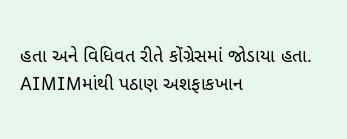હતા અને વિધિવત રીતે કોંગ્રેસમાં જોડાયા હતા. AIMIMમાંથી પઠાણ અશફાકખાન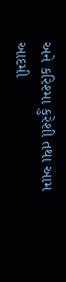અને કરિશ્મા કુરેશી તથા આમ આદમી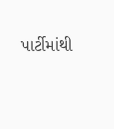પાર્ટીમાંથી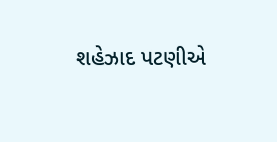શહેઝાદ પટણીએ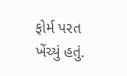ફોર્મ પરત ખેંચ્યું હતું.